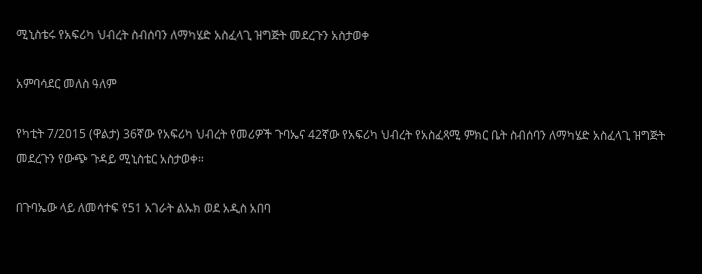ሚኒስቴሩ የአፍሪካ ህብረት ስብሰባን ለማካሄድ አስፈላጊ ዝግጅት መደረጉን አስታወቀ

አምባሳደር መለስ ዓለም

የካቲት 7/2015 (ዋልታ) 36ኛው የአፍሪካ ህብረት የመሪዎች ጉባኤና 42ኛው የአፍሪካ ህብረት የአስፈጻሚ ምክር ቤት ስብሰባን ለማካሄድ አስፈላጊ ዝግጅት መደረጉን የውጭ ጉዳይ ሚኒስቴር አስታወቀ።

በጉባኤው ላይ ለመሳተፍ የ51 አገራት ልኡክ ወደ አዲስ አበባ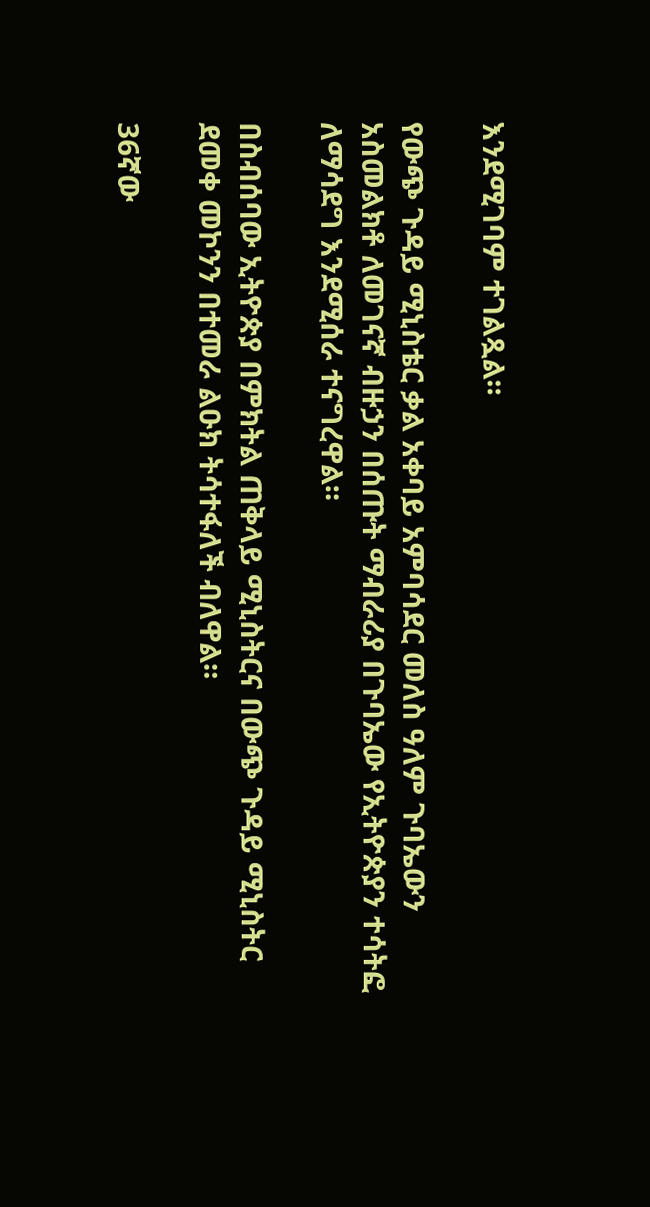እንደሚገባም ተገልጿል።

የውጭ ጉዳይ ሚኒስቴር ቃል አቀባይ አምባሳደር መለስ ዓለም ጉባኤውን አስመልክቶ ለመገናኛ ብዙኃን በሰጡት ማብራሪያ በጉባኤው የኢትዮጵያን ተሳትፎ ለማሳደግ እንደሚሰራ ተናግረዋል።

በስብሰባው ኢትዮጵያ በምክትል ጠቅላይ ሚኒስትርና በውጭ ጉዳይ ሚኒስትር ደመቀ መኮንን በተመራ ልዑክ ትሳተፋለች ብለዋል።

36ኛው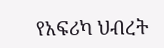የአፍሪካ ህብረት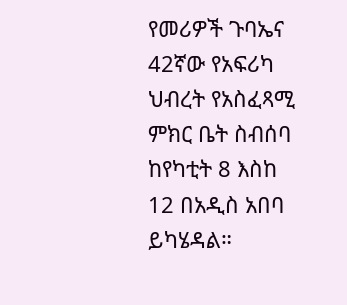የመሪዎች ጉባኤና 42ኛው የአፍሪካ ህብረት የአስፈጻሚ ምክር ቤት ስብሰባ ከየካቲት 8 እስከ 12 በአዲስ አበባ ይካሄዳል።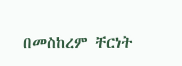በመስከረም ቸርነት